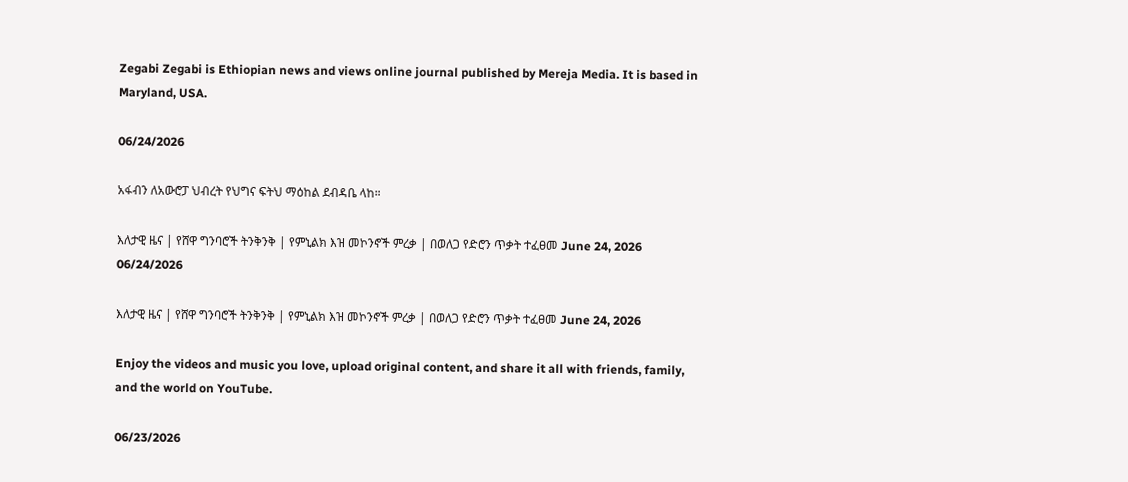Zegabi Zegabi is Ethiopian news and views online journal published by Mereja Media. It is based in Maryland, USA.

06/24/2026

አፋብን ለአውሮፓ ህብረት የህግና ፍትህ ማዕከል ደብዳቤ ላከ።

እለታዊ ዜና | የሸዋ ግንባሮች ትንቅንቅ | የምኒልክ እዝ መኮንኖች ምረቃ | በወለጋ የድሮን ጥቃት ተፈፀመ June 24, 2026
06/24/2026

እለታዊ ዜና | የሸዋ ግንባሮች ትንቅንቅ | የምኒልክ እዝ መኮንኖች ምረቃ | በወለጋ የድሮን ጥቃት ተፈፀመ June 24, 2026

Enjoy the videos and music you love, upload original content, and share it all with friends, family, and the world on YouTube.

06/23/2026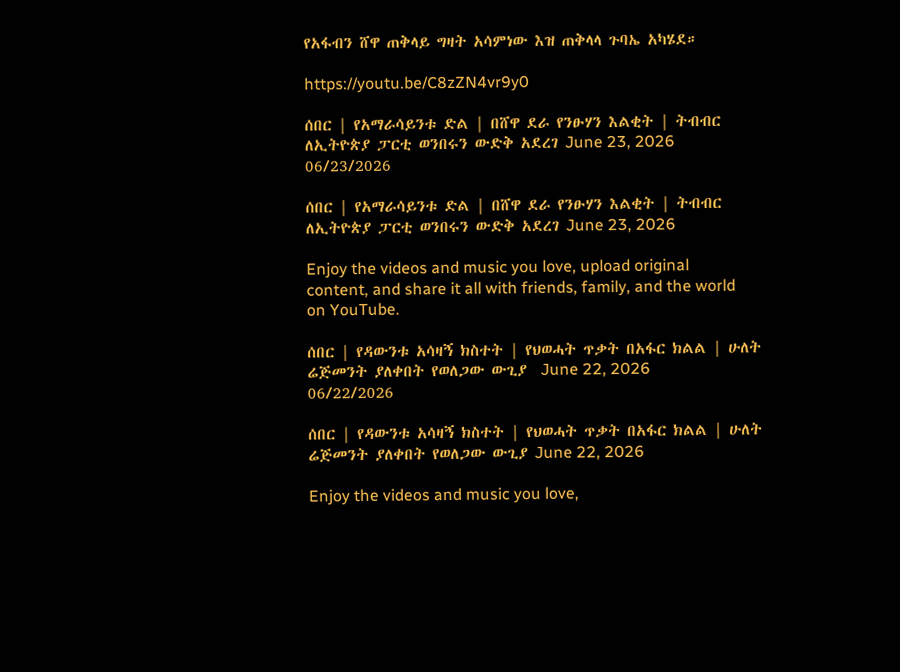የአፋብን ሸዋ ጠቅላይ ግዛት አሳምነው እዝ ጠቅላላ ጉባኤ አካሄደ።

https://youtu.be/C8zZN4vr9y0

ሰበር | የአማራሳይንቱ ድል | በሸዋ ደራ የንፁሃን እልቂት | ትብብር ለኢትዮጵያ ፓርቲ ወንበሩን ውድቅ አደረገ June 23, 2026
06/23/2026

ሰበር | የአማራሳይንቱ ድል | በሸዋ ደራ የንፁሃን እልቂት | ትብብር ለኢትዮጵያ ፓርቲ ወንበሩን ውድቅ አደረገ June 23, 2026

Enjoy the videos and music you love, upload original content, and share it all with friends, family, and the world on YouTube.

ሰበር | የዳውንቱ አሳዛኝ ክስተት | የህወሓት ጥቃት በአፋር ክልል | ሁለት ሬጅመንት ያለቀበት የወለጋው ውጊያ  June 22, 2026
06/22/2026

ሰበር | የዳውንቱ አሳዛኝ ክስተት | የህወሓት ጥቃት በአፋር ክልል | ሁለት ሬጅመንት ያለቀበት የወለጋው ውጊያ June 22, 2026

Enjoy the videos and music you love,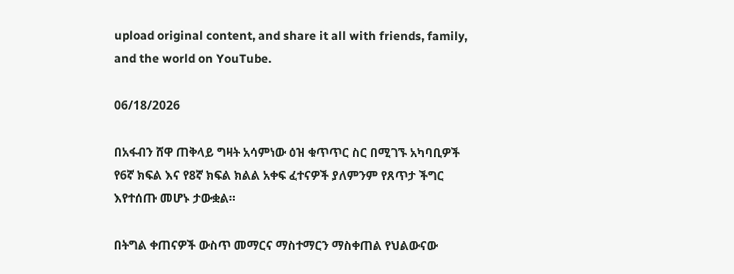upload original content, and share it all with friends, family, and the world on YouTube.

06/18/2026

በአፋብን ሸዋ ጠቅላይ ግዛት አሳምነው ዕዝ ቁጥጥር ስር በሚገኙ አካባቢዎች የ6ኛ ክፍል እና የ8ኛ ክፍል ክልል አቀፍ ፈተናዎች ያለምንም የጸጥታ ችግር እየተሰጡ መሆኑ ታውቋል።

በትግል ቀጠናዎች ውስጥ መማርና ማስተማርን ማስቀጠል የህልውናው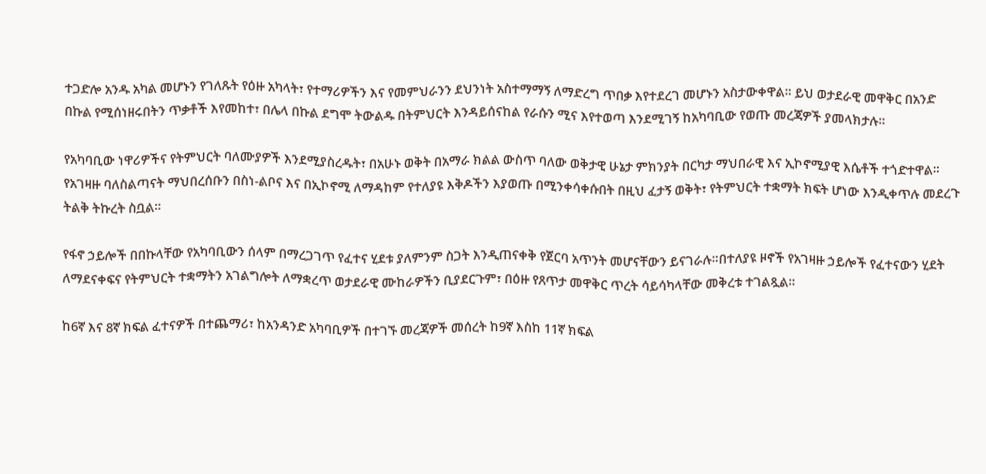ተጋድሎ አንዱ አካል መሆኑን የገለጹት የዕዙ አካላት፣ የተማሪዎችን እና የመምህራንን ደህንነት አስተማማኝ ለማድረግ ጥበቃ እየተደረገ መሆኑን አስታውቀዋል። ይህ ወታደራዊ መዋቅር በአንድ በኩል የሚሰነዘሩበትን ጥቃቶች እየመከተ፣ በሌላ በኩል ደግሞ ትውልዱ በትምህርት እንዳይሰናከል የራሱን ሚና እየተወጣ እንደሚገኝ ከአካባቢው የወጡ መረጃዎች ያመላክታሉ።

የአካባቢው ነዋሪዎችና የትምህርት ባለሙያዎች እንደሚያስረዱት፣ በአሁኑ ወቅት በአማራ ክልል ውስጥ ባለው ወቅታዊ ሁኔታ ምክንያት በርካታ ማህበራዊ እና ኢኮኖሚያዊ እሴቶች ተጎድተዋል። የአገዛዙ ባለስልጣናት ማህበረሰቡን በስነ-ልቦና እና በኢኮኖሚ ለማዳከም የተለያዩ እቅዶችን እያወጡ በሚንቀሳቀሱበት በዚህ ፈታኝ ወቅት፣ የትምህርት ተቋማት ክፍት ሆነው እንዲቀጥሉ መደረጉ ትልቅ ትኩረት ስቧል።

የፋኖ ኃይሎች በበኩላቸው የአካባቢውን ሰላም በማረጋገጥ የፈተና ሂደቱ ያለምንም ስጋት እንዲጠናቀቅ የጀርባ አጥንት መሆናቸውን ይናገራሉ።በተለያዩ ዞኖች የአገዛዙ ኃይሎች የፈተናውን ሂደት ለማደናቀፍና የትምህርት ተቋማትን አገልግሎት ለማቋረጥ ወታደራዊ ሙከራዎችን ቢያደርጉም፣ በዕዙ የጸጥታ መዋቅር ጥረት ሳይሳካላቸው መቅረቱ ተገልጿል።

ከ6ኛ እና 8ኛ ክፍል ፈተናዎች በተጨማሪ፣ ከአንዳንድ አካባቢዎች በተገኙ መረጃዎች መሰረት ከ9ኛ እስከ 11ኛ ክፍል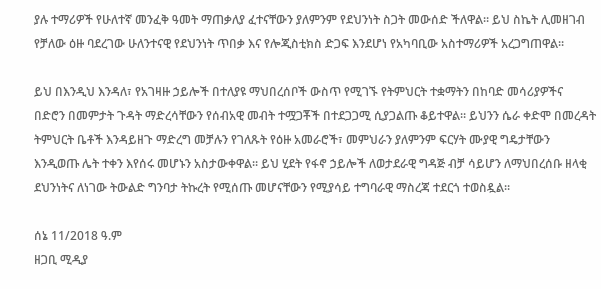ያሉ ተማሪዎች የሁለተኛ መንፈቅ ዓመት ማጠቃለያ ፈተናቸውን ያለምንም የደህንነት ስጋት መውሰድ ችለዋል። ይህ ስኬት ሊመዘገብ የቻለው ዕዙ ባደረገው ሁለንተናዊ የደህንነት ጥበቃ እና የሎጂስቲክስ ድጋፍ እንደሆነ የአካባቢው አስተማሪዎች አረጋግጠዋል።

ይህ በእንዲህ እንዳለ፣ የአገዛዙ ኃይሎች በተለያዩ ማህበረሰቦች ውስጥ የሚገኙ የትምህርት ተቋማትን በከባድ መሳሪያዎችና በድሮን በመምታት ጉዳት ማድረሳቸውን የሰብአዊ መብት ተሟጋቾች በተደጋጋሚ ሲያጋልጡ ቆይተዋል። ይህንን ሴራ ቀድሞ በመረዳት ትምህርት ቤቶች እንዳይዘጉ ማድረግ መቻሉን የገለጹት የዕዙ አመራሮች፣ መምህራን ያለምንም ፍርሃት ሙያዊ ግዴታቸውን እንዲወጡ ሌት ተቀን እየሰሩ መሆኑን አስታውቀዋል። ይህ ሂደት የፋኖ ኃይሎች ለወታደራዊ ግዳጅ ብቻ ሳይሆን ለማህበረሰቡ ዘላቂ ደህንነትና ለነገው ትውልድ ግንባታ ትኩረት የሚሰጡ መሆናቸውን የሚያሳይ ተግባራዊ ማስረጃ ተደርጎ ተወስዷል።

ሰኔ 11/2018 ዓ.ም
ዘጋቢ ሚዲያ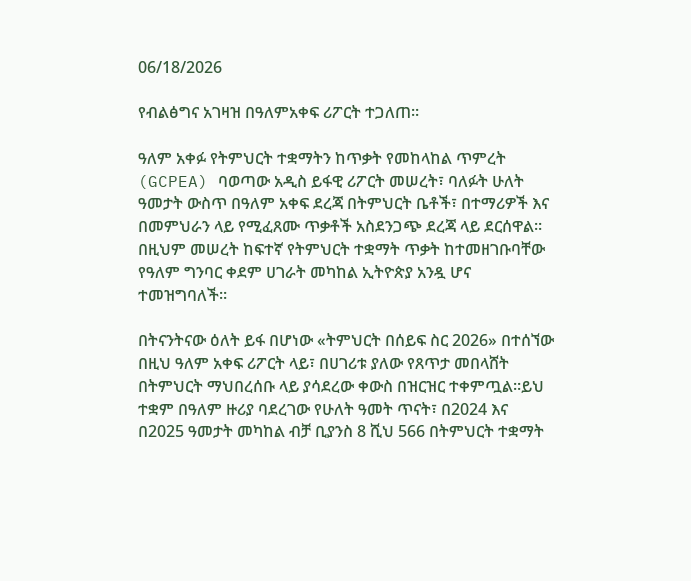06/18/2026

የብልፅግና አገዛዝ በዓለምአቀፍ ሪፖርት ተጋለጠ።

ዓለም አቀፉ የትምህርት ተቋማትን ከጥቃት የመከላከል ጥምረት (GCPEA) ባወጣው አዲስ ይፋዊ ሪፖርት መሠረት፣ ባለፉት ሁለት ዓመታት ውስጥ በዓለም አቀፍ ደረጃ በትምህርት ቤቶች፣ በተማሪዎች እና በመምህራን ላይ የሚፈጸሙ ጥቃቶች አስደንጋጭ ደረጃ ላይ ደርሰዋል። በዚህም መሠረት ከፍተኛ የትምህርት ተቋማት ጥቃት ከተመዘገቡባቸው የዓለም ግንባር ቀደም ሀገራት መካከል ኢትዮጵያ አንዷ ሆና ተመዝግባለች።

በትናንትናው ዕለት ይፋ በሆነው «ትምህርት በሰይፍ ስር 2026» በተሰኘው በዚህ ዓለም አቀፍ ሪፖርት ላይ፣ በሀገሪቱ ያለው የጸጥታ መበላሸት በትምህርት ማህበረሰቡ ላይ ያሳደረው ቀውስ በዝርዝር ተቀምጧል።ይህ ተቋም በዓለም ዙሪያ ባደረገው የሁለት ዓመት ጥናት፣ በ2024 እና በ2025 ዓመታት መካከል ብቻ ቢያንስ 8 ሺህ 566 በትምህርት ተቋማት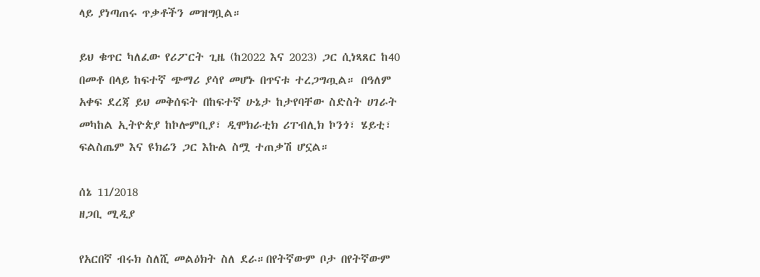ላይ ያነጣጠሩ ጥቃቶችን መዝግቧል።

ይህ ቁጥር ካለፈው የሪፖርት ጊዜ (ከ2022 እና 2023) ጋር ሲነጻጸር ከ40 በመቶ በላይ ከፍተኛ ጭማሪ ያሳየ መሆኑ በጥናቱ ተረጋግጧል። በዓለም አቀፍ ደረጃ ይህ መቅሰፍት በከፍተኛ ሁኔታ ከታየባቸው ስድስት ሀገራት መካከል ኢትዮጵያ ከኮሎምቢያ፣ ዲሞክራቲክ ሪፐብሊክ ኮንጎ፣ ሄይቲ፣ ፍልስጤም እና ዩክሬን ጋር እኩል ስሟ ተጠቃሽ ሆኗል።

ሰኔ 11/2018
ዘጋቢ ሚዲያ

የአርበኛ ብሩክ ስለሺ መልዕክት ስለ ደራ።በየትኛውም ቦታ በየትኛውም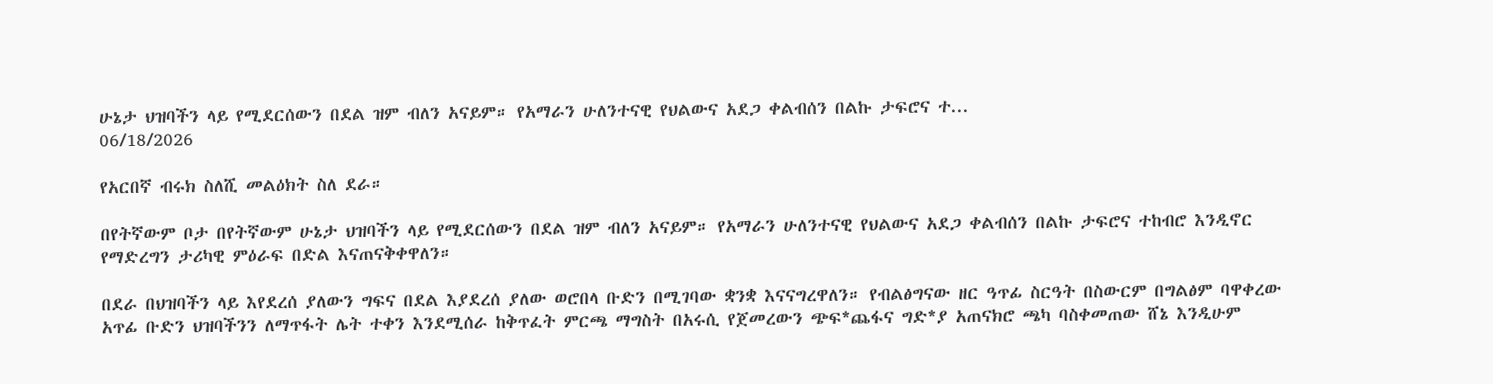ሁኔታ ህዝባችን ላይ የሚደርሰውን በደል ዝም ብለን አናይም። የአማራን ሁለንተናዊ የህልውና አደጋ ቀልብሰን በልኩ ታፍሮና ተ...
06/18/2026

የአርበኛ ብሩክ ስለሺ መልዕክት ስለ ደራ።

በየትኛውም ቦታ በየትኛውም ሁኔታ ህዝባችን ላይ የሚደርሰውን በደል ዝም ብለን አናይም። የአማራን ሁለንተናዊ የህልውና አደጋ ቀልብሰን በልኩ ታፍሮና ተከብሮ እንዲኖር የማድረግን ታሪካዊ ምዕራፍ በድል እናጠናቅቀዋለን።

በደራ በህዝባችን ላይ እየደረሰ ያለውን ግፍና በደል እያደረሰ ያለው ወሮበላ ቡድን በሚገባው ቋንቋ እናናግረዋለን። የብልፅግናው ዘር ዓጥፊ ስርዓት በስውርም በግልፅም ባዋቀረው አጥፊ ቡድን ህዝባችንን ለማጥፋት ሌት ተቀን እንደሚሰራ ከቅጥፈት ምርጫ ማግስት በአሩሲ የጀመረውን ጭፍ*ጨፋና ግድ*ያ አጠናክሮ ጫካ ባስቀመጠው ሸኔ እንዲሁም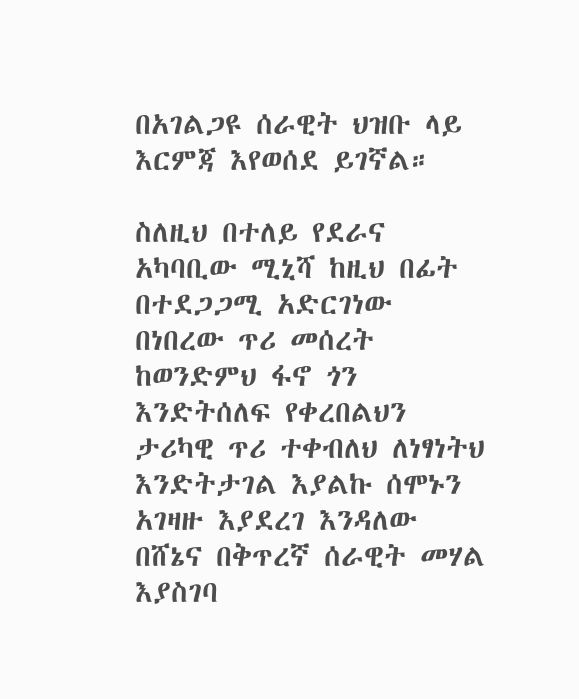በአገልጋዩ ሰራዊት ህዝቡ ላይ እርምጃ እየወሰደ ይገኛል።

ስለዚህ በተለይ የደራና አካባቢው ሚኒሻ ከዚህ በፊት በተደጋጋሚ አድርገነው በነበረው ጥሪ መሰረት ከወንድምህ ፋኖ ጎን እንድትሰለፍ የቀረበልህን ታሪካዊ ጥሪ ተቀብለህ ለነፃነትህ እንድትታገል እያልኩ ሰሞኑን አገዛዙ እያደረገ እንዳለው በሸኔና በቅጥረኛ ሰራዊት መሃል እያስገባ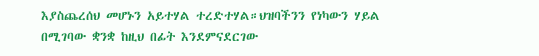እያስጨረሰህ መሆኑን አይተሃል ተረድተሃል።ህዝባችንን የነካውን ሃይል በሚገባው ቋንቋ ከዚህ በፊት እንደምናደርገው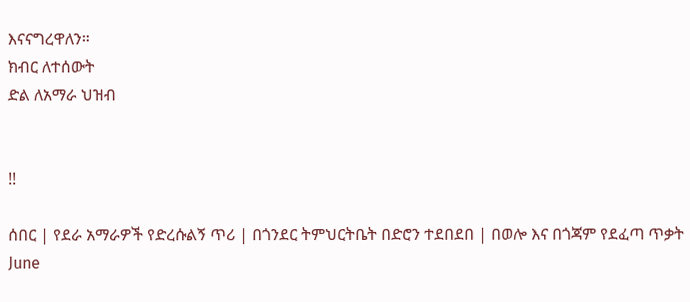እናናግረዋለን።
ክብር ለተሰውት
ድል ለአማራ ህዝብ


!!

ሰበር | የደራ አማራዎች የድረሱልኝ ጥሪ | በጎንደር ትምህርትቤት በድሮን ተደበደበ | በወሎ እና በጎጃም የደፈጣ ጥቃት June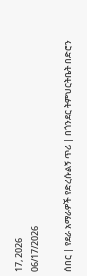17, 2026
06/17/2026

ሰበር | የደራ አማራዎች የድረሱልኝ ጥሪ | በጎንደር ትምህርትቤት በድሮን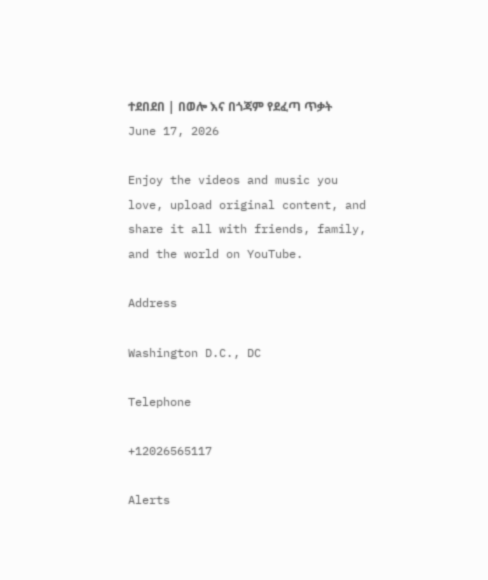ተደበደበ | በወሎ እና በጎጃም የደፈጣ ጥቃት June 17, 2026

Enjoy the videos and music you love, upload original content, and share it all with friends, family, and the world on YouTube.

Address

Washington D.C., DC

Telephone

+12026565117

Alerts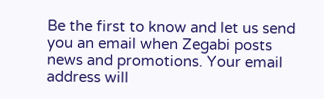Be the first to know and let us send you an email when Zegabi posts news and promotions. Your email address will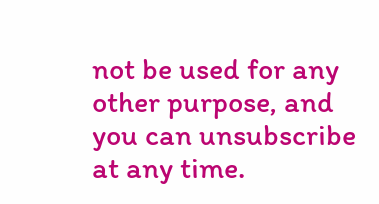not be used for any other purpose, and you can unsubscribe at any time.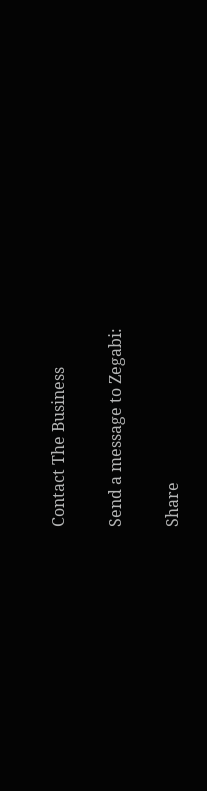Contact The Business

Send a message to Zegabi:

Share